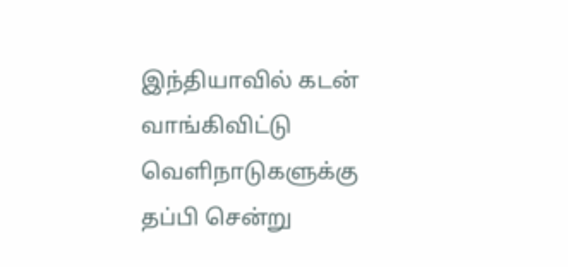இந்தியாவில் கடன் வாங்கிவிட்டு வெளிநாடுகளுக்கு தப்பி சென்று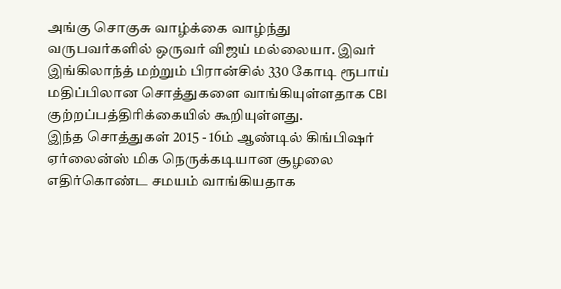அங்கு சொகுசு வாழ்க்கை வாழ்ந்து வருபவர்களில் ஒருவர் விஜய் மல்லையா. இவர் இங்கிலாந்த் மற்றும் பிரான்சில் 330 கோடி ரூபாய் மதிப்பிலான சொத்துகளை வாங்கியுள்ளதாக CBI குற்றப்பத்திரிக்கையில் கூறியுள்ளது.
இந்த சொத்துகள் 2015 - 16ம் ஆண்டில் கிங்பிஷர் ஏர்லைன்ஸ் மிக நெருக்கடியான சூழலை எதிர்கொண்ட சமயம் வாங்கியதாக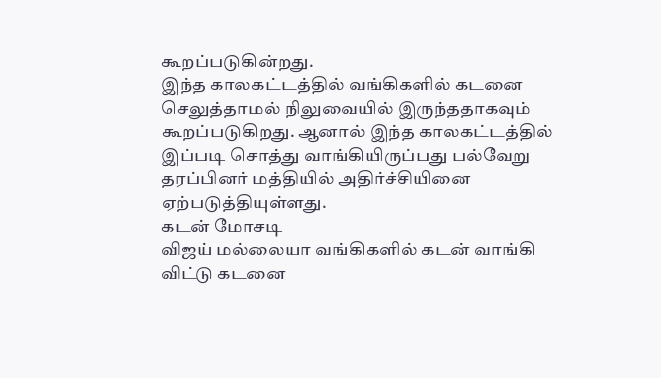கூறப்படுகின்றது.
இந்த காலகட்டத்தில் வங்கிகளில் கடனை செலுத்தாமல் நிலுவையில் இருந்ததாகவும் கூறப்படுகிறது. ஆனால் இந்த காலகட்டத்தில் இப்படி சொத்து வாங்கியிருப்பது பல்வேறு தரப்பினர் மத்தியில் அதிர்ச்சியினை ஏற்படுத்தியுள்ளது.
கடன் மோசடி
விஜய் மல்லையா வங்கிகளில் கடன் வாங்கி விட்டு கடனை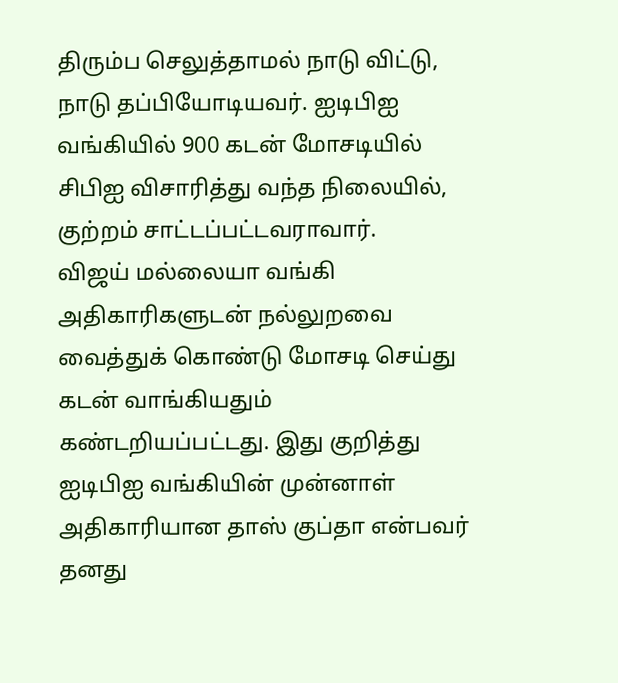திரும்ப செலுத்தாமல் நாடு விட்டு, நாடு தப்பியோடியவர். ஐடிபிஐ வங்கியில் 900 கடன் மோசடியில் சிபிஐ விசாரித்து வந்த நிலையில், குற்றம் சாட்டப்பட்டவராவார்.
விஜய் மல்லையா வங்கி அதிகாரிகளுடன் நல்லுறவை வைத்துக் கொண்டு மோசடி செய்து கடன் வாங்கியதும் கண்டறியப்பட்டது. இது குறித்து ஐடிபிஐ வங்கியின் முன்னாள் அதிகாரியான தாஸ் குப்தா என்பவர் தனது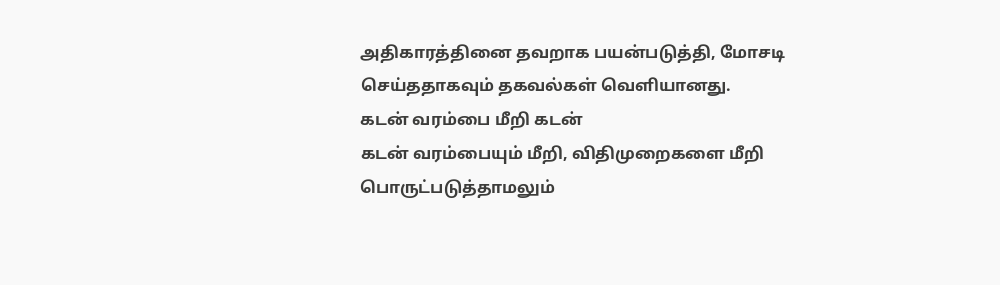அதிகாரத்தினை தவறாக பயன்படுத்தி, மோசடி செய்ததாகவும் தகவல்கள் வெளியானது.
கடன் வரம்பை மீறி கடன்
கடன் வரம்பையும் மீறி, விதிமுறைகளை மீறி பொருட்படுத்தாமலும்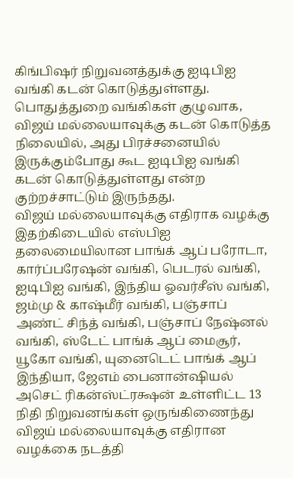கிங்பிஷர் நிறுவனத்துக்கு ஐடிபிஐ வங்கி கடன் கொடுத்துள்ளது. பொதுத்துறை வங்கிகள் குழுவாக, விஜய் மல்லையாவுக்கு கடன் கொடுத்த நிலையில், அது பிரச்சனையில் இருக்கும்போது கூட ஐடிபிஐ வங்கி கடன் கொடுத்துள்ளது என்ற குற்றச்சாட்டும் இருந்தது.
விஜய் மல்லையாவுக்கு எதிராக வழக்கு
இதற்கிடையில் எஸ்பிஐ தலைமையிலான பாங்க் ஆப் பரோடா, கார்ப்பரேஷன் வங்கி, பெடரல் வங்கி, ஐடிபிஐ வங்கி, இந்திய ஓவர்சீஸ் வங்கி, ஜம்மு & காஷ்மீர் வங்கி, பஞ்சாப் அண்ட் சிந்த் வங்கி, பஞ்சாப் நேஷ்னல் வங்கி, ஸ்டேட் பாங்க் ஆப் மைசூர், யூகோ வங்கி, யுனைடெட் பாங்க் ஆப் இந்தியா, ஜேஎம் பைனான்ஷியல் அசெட் ரிகன்ஸ்ட்ரக்ஷன் உள்ளிட்ட 13 நிதி நிறுவனங்கள் ஒருங்கிணைந்து விஜய் மல்லையாவுக்கு எதிரான வழக்கை நடத்தி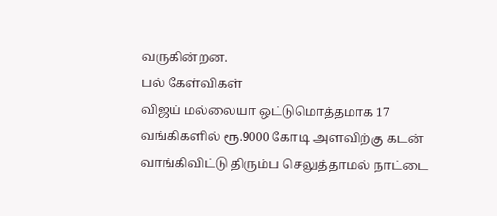வருகின்றன.
பல் கேள்விகள்
விஜய் மல்லையா ஒட்டுமொத்தமாக 17 வங்கிகளில் ரூ.9000 கோடி அளவிற்கு கடன் வாங்கிவிட்டு திரும்ப செலுத்தாமல் நாட்டை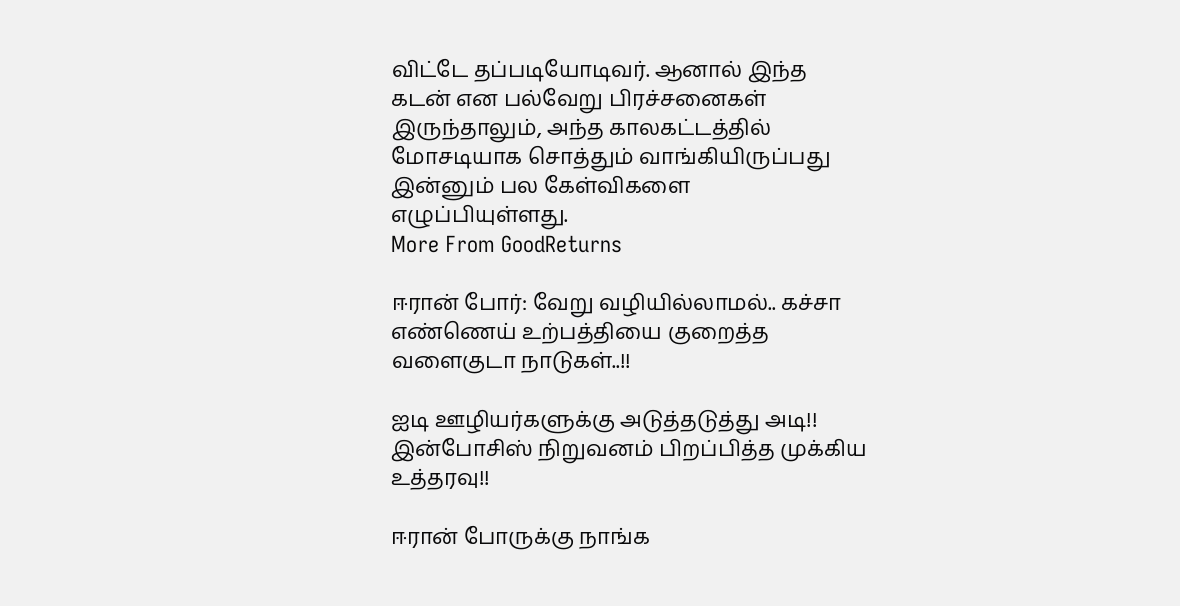விட்டே தப்படியோடிவர். ஆனால் இந்த கடன் என பல்வேறு பிரச்சனைகள் இருந்தாலும், அந்த காலகட்டத்தில் மோசடியாக சொத்தும் வாங்கியிருப்பது இன்னும் பல கேள்விகளை எழுப்பியுள்ளது.
More From GoodReturns

ஈரான் போர்: வேறு வழியில்லாமல்.. கச்சா எண்ணெய் உற்பத்தியை குறைத்த வளைகுடா நாடுகள்..!!

ஐடி ஊழியர்களுக்கு அடுத்தடுத்து அடி!! இன்போசிஸ் நிறுவனம் பிறப்பித்த முக்கிய உத்தரவு!!

ஈரான் போருக்கு நாங்க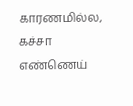காரணமில்ல, கச்சா எண்ணெய்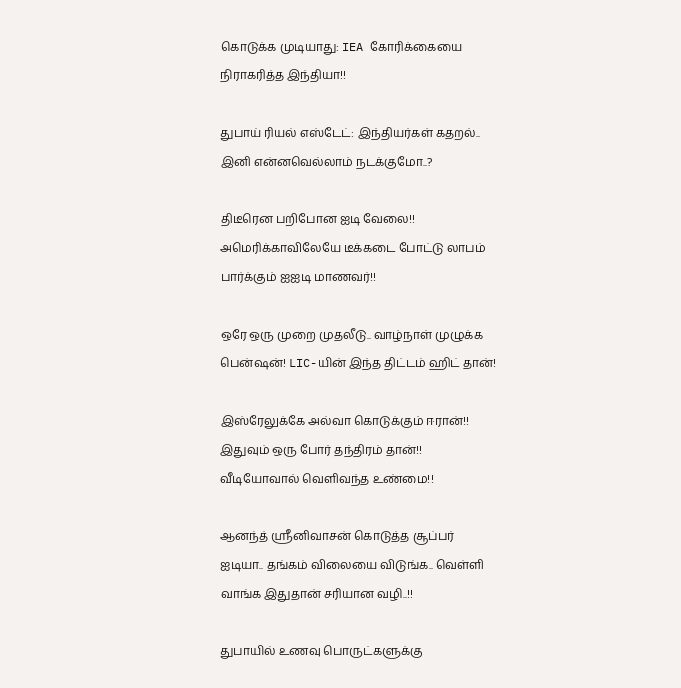கொடுக்க முடியாது: IEA கோரிக்கையை நிராகரித்த இந்தியா!!

துபாய் ரியல் எஸ்டேட்: இந்தியர்கள் கதறல்.. இனி என்னவெல்லாம் நடக்குமோ..?

திடீரென பறிபோன ஐடி வேலை!! அமெரிக்காவிலேயே டீக்கடை போட்டு லாபம் பார்க்கும் ஐஐடி மாணவர்!!

ஒரே ஒரு முறை முதலீடு.. வாழ்நாள் முழுக்க பென்ஷன்! LIC-யின் இந்த திட்டம் ஹிட் தான்!

இஸ்ரேலுக்கே அல்வா கொடுக்கும் ஈரான்!! இதுவும் ஒரு போர் தந்திரம் தான்!! வீடியோவால் வெளிவந்த உண்மை!!

ஆனந்த் ஸ்ரீனிவாசன் கொடுத்த சூப்பர் ஐடியா.. தங்கம் விலையை விடுங்க.. வெள்ளி வாங்க இதுதான் சரியான வழி..!!

துபாயில் உணவு பொருட்களுக்கு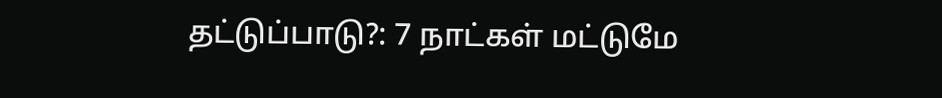தட்டுப்பாடு?: 7 நாட்கள் மட்டுமே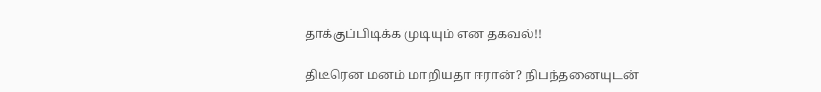தாக்குப்பிடிக்க முடியும் என தகவல்!!

திடீரென மனம் மாறியதா ஈரான்? நிபந்தனையுடன்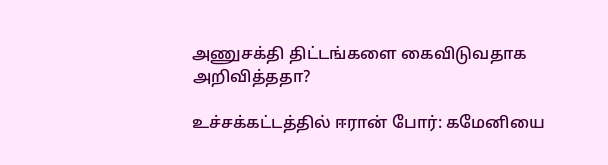அணுசக்தி திட்டங்களை கைவிடுவதாக அறிவித்ததா?

உச்சக்கட்டத்தில் ஈரான் போர்: கமேனியை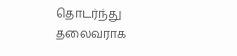தொடர்ந்து தலைவராக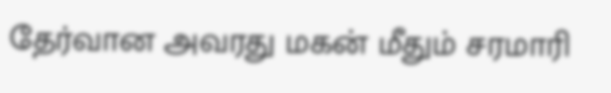தேர்வான அவரது மகன் மீதும் சரமாரி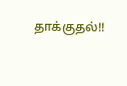தாக்குதல்!!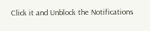Click it and Unblock the Notifications